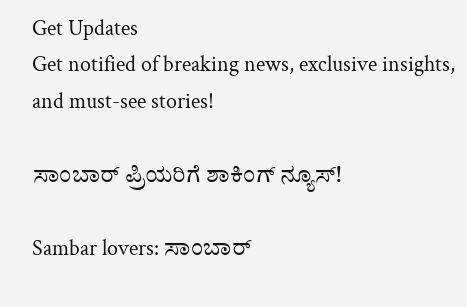Get Updates
Get notified of breaking news, exclusive insights, and must-see stories!

ಸಾಂಬಾರ್ ಪ್ರಿಯರಿಗೆ ಶಾಕಿಂಗ್ ನ್ಯೂಸ್‌!

Sambar lovers: ಸಾಂಬಾರ್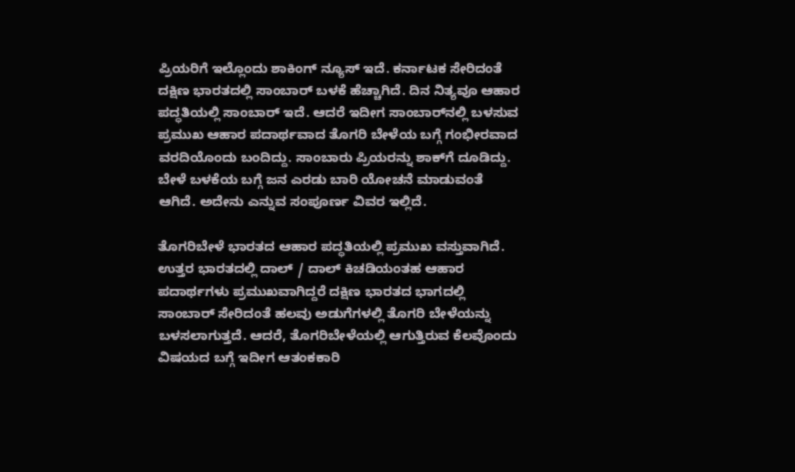ಪ್ರಿಯರಿಗೆ ಇಲ್ಲೊಂದು ಶಾಕಿಂಗ್ ನ್ಯೂಸ್‌ ಇದೆ. ಕರ್ನಾಟಕ ಸೇರಿದಂತೆ ದಕ್ಷಿಣ ಭಾರತದಲ್ಲಿ ಸಾಂಬಾರ್ ಬಳಕೆ ಹೆಚ್ಚಾಗಿದೆ. ದಿನ ನಿತ್ಯವೂ ಆಹಾರ ಪದ್ಧತಿಯಲ್ಲಿ ಸಾಂಬಾರ್ ಇದೆ. ಆದರೆ ಇದೀಗ ಸಾಂಬಾರ್‌ನಲ್ಲಿ ಬಳಸುವ ಪ್ರಮುಖ ಆಹಾರ ಪದಾರ್ಥವಾದ ತೊಗರಿ ಬೇಳೆಯ ಬಗ್ಗೆ ಗಂಭೀರವಾದ ವರದಿಯೊಂದು ಬಂದಿದ್ದು. ಸಾಂಬಾರು ಪ್ರಿಯರನ್ನು ಶಾಕ್‌ಗೆ ದೂಡಿದ್ದು. ಬೇಳೆ ಬಳಕೆಯ ಬಗ್ಗೆ ಜನ ಎರಡು ಬಾರಿ ಯೋಚನೆ ಮಾಡುವಂತೆ ಆಗಿದೆ. ಅದೇನು ಎನ್ನುವ ಸಂಪೂರ್ಣ ವಿವರ ಇಲ್ಲಿದೆ.

ತೊಗರಿಬೇಳೆ ಭಾರತದ ಆಹಾರ ಪದ್ಧತಿಯಲ್ಲಿ ಪ್ರಮುಖ ವಸ್ತುವಾಗಿದೆ. ಉತ್ತರ ಭಾರತದಲ್ಲಿ ದಾಲ್ / ದಾಲ್ ಕಿಚಡಿಯಂತಹ ಆಹಾರ ಪದಾರ್ಥಗಳು ಪ್ರಮುಖವಾಗಿದ್ದರೆ ದಕ್ಷಿಣ ಭಾರತದ ಭಾಗದಲ್ಲಿ ಸಾಂಬಾರ್ ಸೇರಿದಂತೆ ಹಲವು ಅಡುಗೆಗಳಲ್ಲಿ ತೊಗರಿ ಬೇಳೆಯನ್ನು ಬಳಸಲಾಗುತ್ತದೆ. ಆದರೆ, ತೊಗರಿಬೇಳೆಯಲ್ಲಿ ಆಗುತ್ತಿರುವ ಕೆಲವೊಂದು ವಿಷಯದ ಬಗ್ಗೆ ಇದೀಗ ಆತಂಕಕಾರಿ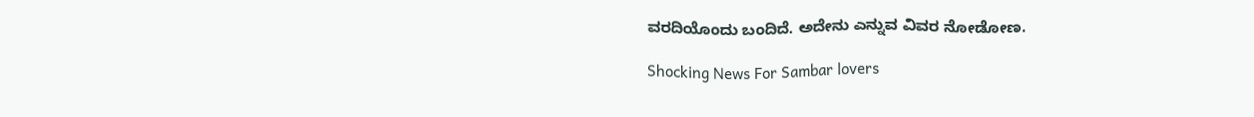ವರದಿಯೊಂದು ಬಂದಿದೆ. ಅದೇನು ಎನ್ನುವ ವಿವರ ನೋಡೋಣ.

Shocking News For Sambar lovers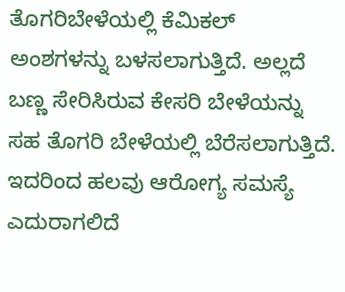ತೊಗರಿಬೇಳೆಯಲ್ಲಿ ಕೆಮಿಕಲ್‌ ಅಂಶಗಳನ್ನು ಬಳಸಲಾಗುತ್ತಿದೆ. ಅಲ್ಲದೆ ಬಣ್ಣ ಸೇರಿಸಿರುವ ಕೇಸರಿ ಬೇಳೆಯನ್ನು ಸಹ ತೊಗರಿ ಬೇಳೆಯಲ್ಲಿ ಬೆರೆಸಲಾಗುತ್ತಿದೆ. ಇದರಿಂದ ಹಲವು ಆರೋಗ್ಯ ಸಮಸ್ಯೆ ಎದುರಾಗಲಿದೆ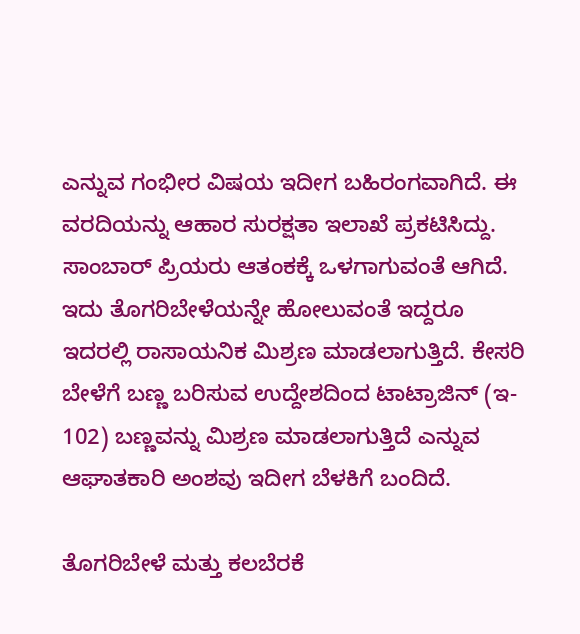ಎನ್ನುವ ಗಂಭೀರ ವಿಷಯ ಇದೀಗ ಬಹಿರಂಗವಾಗಿದೆ. ಈ ವರದಿಯನ್ನು ಆಹಾರ ಸುರಕ್ಷತಾ ಇಲಾಖೆ ಪ್ರಕಟಿಸಿದ್ದು. ಸಾಂಬಾರ್ ಪ್ರಿಯರು ಆತಂಕಕ್ಕೆ ಒಳಗಾಗುವಂತೆ ಆಗಿದೆ. ಇದು ತೊಗರಿಬೇಳೆಯನ್ನೇ ಹೋಲುವಂತೆ ಇದ್ದರೂ ಇದರಲ್ಲಿ ರಾಸಾಯನಿಕ ಮಿಶ್ರಣ ಮಾಡಲಾಗುತ್ತಿದೆ. ಕೇಸರಿ ಬೇಳೆಗೆ ಬಣ್ಣ ಬರಿಸುವ ಉದ್ದೇಶದಿಂದ ಟಾಟ್ರಾಜಿನ್ (ಇ- 102) ಬಣ್ಣವನ್ನು ಮಿಶ್ರಣ ಮಾಡಲಾಗುತ್ತಿದೆ ಎನ್ನುವ ಆಘಾತಕಾರಿ ಅಂಶವು ಇದೀಗ ಬೆಳಕಿಗೆ ಬಂದಿದೆ.

ತೊಗರಿಬೇಳೆ ಮತ್ತು ಕಲಬೆರಕೆ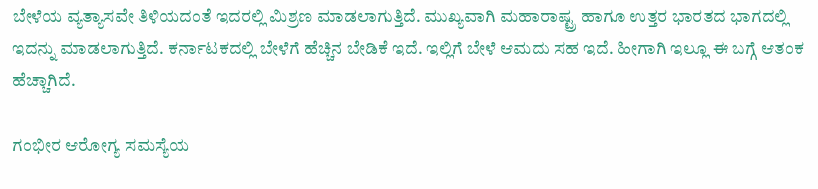ಬೇಳೆಯ ವ್ಯತ್ಯಾಸವೇ ತಿಳಿಯದಂತೆ ಇದರಲ್ಲಿ ಮಿಶ್ರಣ ಮಾಡಲಾಗುತ್ತಿದೆ. ಮುಖ್ಯವಾಗಿ ಮಹಾರಾಷ್ಟ್ರ ಹಾಗೂ ಉತ್ತರ ಭಾರತದ ಭಾಗದಲ್ಲಿ ಇದನ್ನು ಮಾಡಲಾಗುತ್ತಿದೆ. ಕರ್ನಾಟಕದಲ್ಲಿ ಬೇಳೆಗೆ ಹೆಚ್ಚಿನ ಬೇಡಿಕೆ ಇದೆ. ಇಲ್ಲಿಗೆ ಬೇಳೆ ಆಮದು ಸಹ ಇದೆ. ಹೀಗಾಗಿ ಇಲ್ಲೂ ಈ ಬಗ್ಗೆ ಆತಂಕ ಹೆಚ್ಚಾಗಿದೆ.

ಗಂಭೀರ ಆರೋಗ್ಯ ಸಮಸ್ಯೆಯ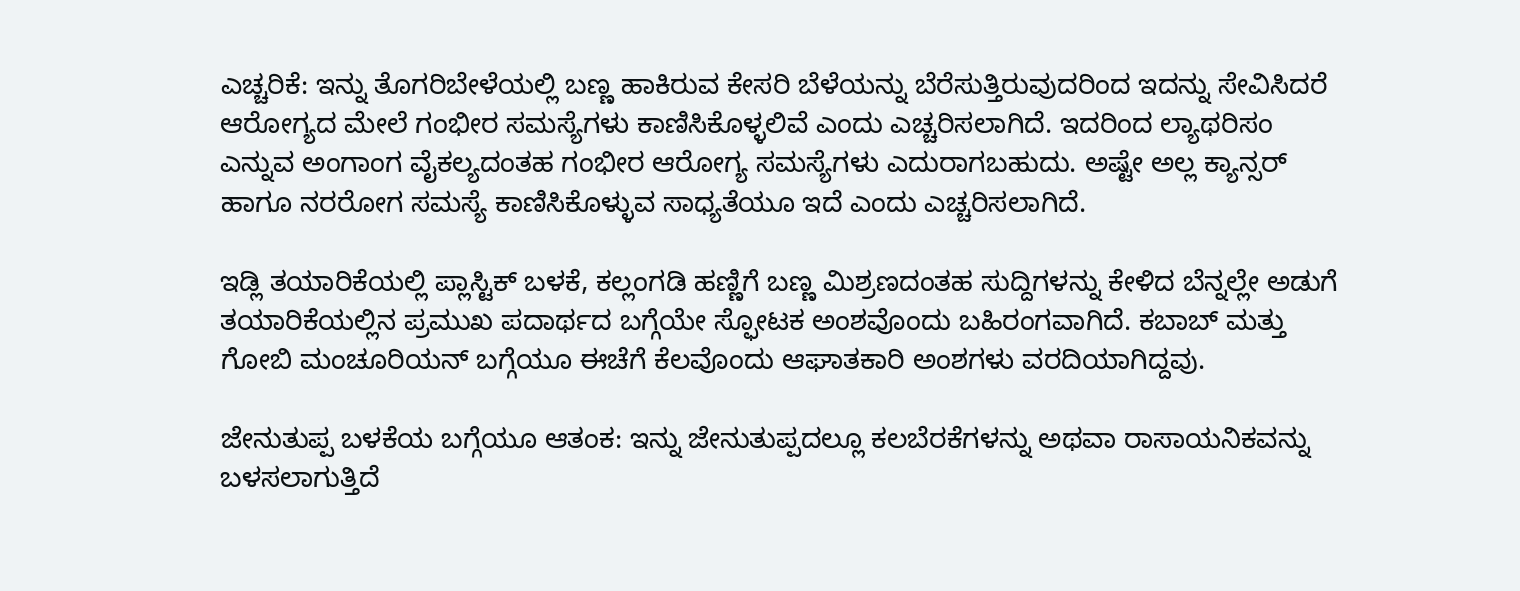ಎಚ್ಚರಿಕೆ: ಇನ್ನು ತೊಗರಿಬೇಳೆಯಲ್ಲಿ ಬಣ್ಣ ಹಾಕಿರುವ ಕೇಸರಿ ಬೆಳೆಯನ್ನು ಬೆರೆಸುತ್ತಿರುವುದರಿಂದ ಇದನ್ನು ಸೇವಿಸಿದರೆ ಆರೋಗ್ಯದ ಮೇಲೆ ಗಂಭೀರ ಸಮಸ್ಯೆಗಳು ಕಾಣಿಸಿಕೊಳ್ಳಲಿವೆ ಎಂದು ಎಚ್ಚರಿಸಲಾಗಿದೆ. ಇದರಿಂದ ಲ್ಯಾಥರಿಸಂ ಎನ್ನುವ ಅಂಗಾಂಗ ವೈಕಲ್ಯದಂತಹ ಗಂಭೀರ ಆರೋಗ್ಯ ಸಮಸ್ಯೆಗಳು ಎದುರಾಗಬಹುದು. ಅಷ್ಟೇ ಅಲ್ಲ ಕ್ಯಾನ್ಸರ್‌ ಹಾಗೂ ನರರೋಗ ಸಮಸ್ಯೆ ಕಾಣಿಸಿಕೊಳ್ಳುವ ಸಾಧ್ಯತೆಯೂ ಇದೆ ಎಂದು ಎಚ್ಚರಿಸಲಾಗಿದೆ.

ಇಡ್ಲಿ ತಯಾರಿಕೆಯಲ್ಲಿ ಪ್ಲಾಸ್ಟಿಕ್‌ ಬಳಕೆ, ಕಲ್ಲಂಗಡಿ ಹಣ್ಣಿಗೆ ಬಣ್ಣ ಮಿಶ್ರಣದಂತಹ ಸುದ್ದಿಗಳನ್ನು ಕೇಳಿದ ಬೆನ್ನಲ್ಲೇ ಅಡುಗೆ ತಯಾರಿಕೆಯಲ್ಲಿನ ಪ್ರಮುಖ ಪದಾರ್ಥದ ಬಗ್ಗೆಯೇ ಸ್ಫೋಟಕ ಅಂಶವೊಂದು ಬಹಿರಂಗವಾಗಿದೆ. ಕಬಾಬ್‌ ಮತ್ತು ಗೋಬಿ ಮಂಚೂರಿಯನ್‌ ಬಗ್ಗೆಯೂ ಈಚೆಗೆ ಕೆಲವೊಂದು ಆಘಾತಕಾರಿ ಅಂಶಗಳು ವರದಿಯಾಗಿದ್ದವು.

ಜೇನುತುಪ್ಪ ಬಳಕೆಯ ಬಗ್ಗೆಯೂ ಆತಂಕ: ಇನ್ನು ಜೇನುತುಪ್ಪದಲ್ಲೂ ಕಲಬೆರಕೆಗಳನ್ನು ಅಥವಾ ರಾಸಾಯನಿಕವನ್ನು ಬಳಸಲಾಗುತ್ತಿದೆ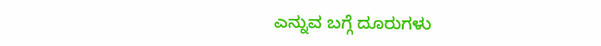ಎನ್ನುವ ಬಗ್ಗೆ ದೂರುಗಳು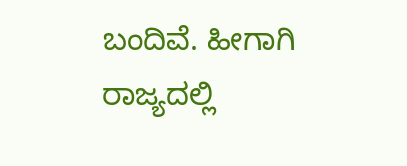ಬಂದಿವೆ. ಹೀಗಾಗಿ ರಾಜ್ಯದಲ್ಲಿ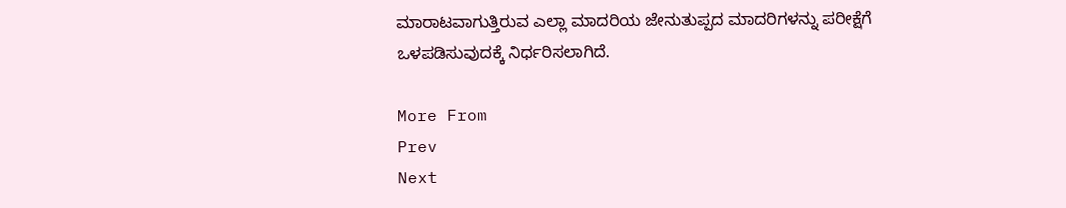ಮಾರಾಟವಾಗುತ್ತಿರುವ ಎಲ್ಲಾ ಮಾದರಿಯ ಜೇನುತುಪ್ಪದ ಮಾದರಿಗಳನ್ನು ಪರೀಕ್ಷೆಗೆ ಒಳಪಡಿಸುವುದಕ್ಕೆ ನಿರ್ಧರಿಸಲಾಗಿದೆ.

More From
Prev
Next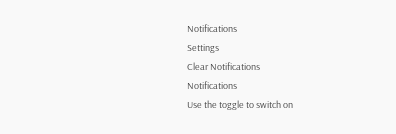Notifications
Settings
Clear Notifications
Notifications
Use the toggle to switch on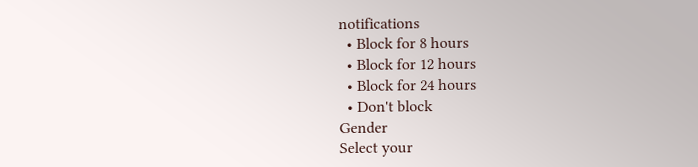notifications
  • Block for 8 hours
  • Block for 12 hours
  • Block for 24 hours
  • Don't block
Gender
Select your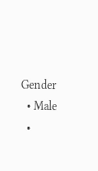Gender
  • Male
  •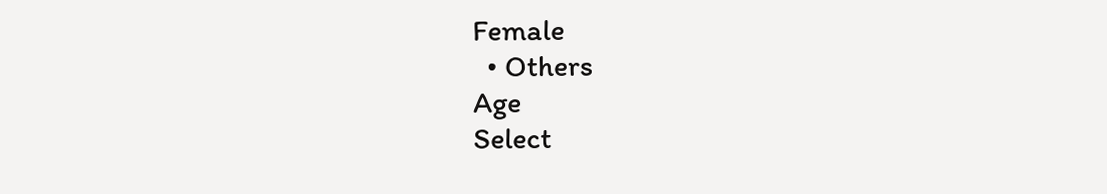Female
  • Others
Age
Select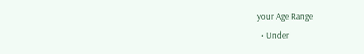your Age Range
  • Under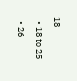18
  • 18 to 25
  • 26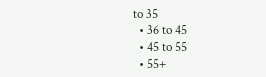to 35
  • 36 to 45
  • 45 to 55
  • 55+